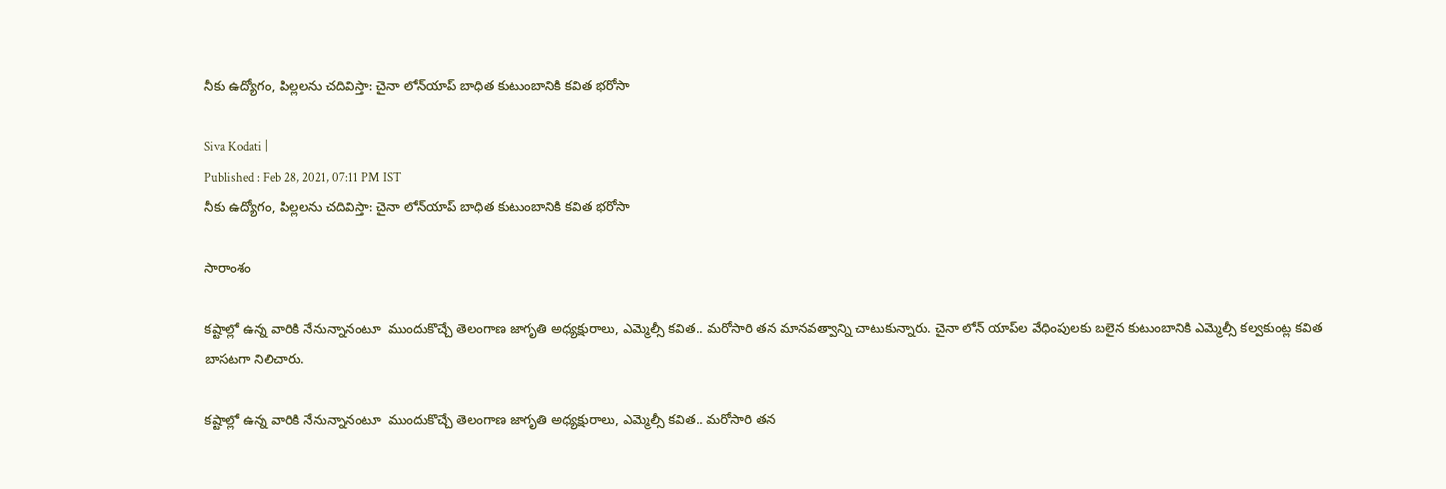నీకు ఉద్యోగం, పిల్లలను చదివిస్తా: చైనా లోన్‌యాప్ బాధిత కుటుంబానికి కవిత భరోసా

Siva Kodati |
Published : Feb 28, 2021, 07:11 PM IST
నీకు ఉద్యోగం, పిల్లలను చదివిస్తా: చైనా లోన్‌యాప్ బాధిత కుటుంబానికి కవిత భరోసా

సారాంశం

కష్టాల్లో ఉన్న వారికి నేనున్నానంటూ  ముందుకొచ్చే తెలంగాణ జాగృతి అధ్యక్షురాలు, ఎమ్మెల్సీ కవిత.. మరోసారి తన‌ మానవత్వాన్ని చాటుకున్నారు. చైనా లోన్ యాప్‌ల వేధింపులకు బలైన కుటుంబానికి ఎమ్మెల్సీ కల్వకుంట్ల కవిత బాసటగా నిలిచారు.

కష్టాల్లో ఉన్న వారికి నేనున్నానంటూ  ముందుకొచ్చే తెలంగాణ జాగృతి అధ్యక్షురాలు, ఎమ్మెల్సీ కవిత.. మరోసారి తన‌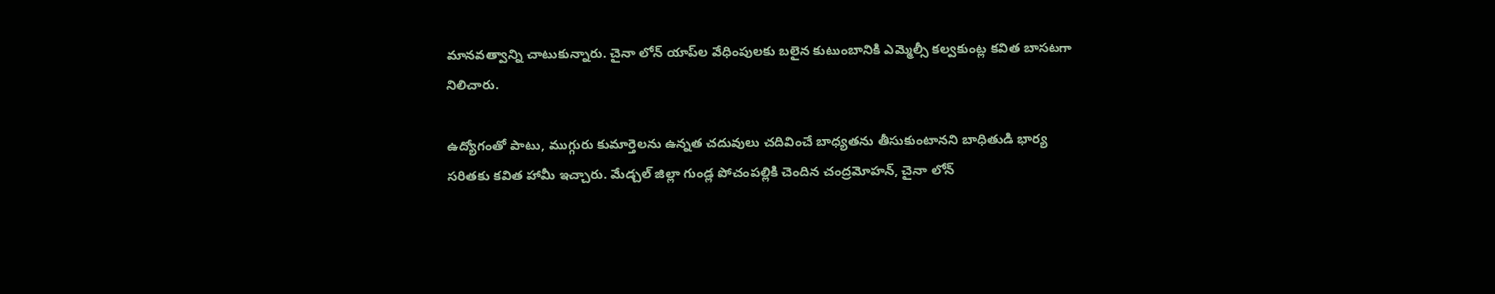మానవత్వాన్ని చాటుకున్నారు. చైనా లోన్ యాప్‌ల వేధింపులకు బలైన కుటుంబానికి ఎమ్మెల్సీ కల్వకుంట్ల కవిత బాసటగా నిలిచారు.

ఉద్యోగంతో పాటు, ముగ్గురు కుమార్తెలను ఉన్నత చదువులు చదివించే బాధ్యతను తీసుకుంటానని బాధితుడి భార్య సరితకు కవిత హామీ ఇచ్చారు. మేడ్చల్ జిల్లా గుండ్ల పోచంపల్లికి చెందిన చంద్రమోహన్, చైనా లోన్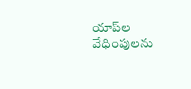యాప్‌ల వేధింపులను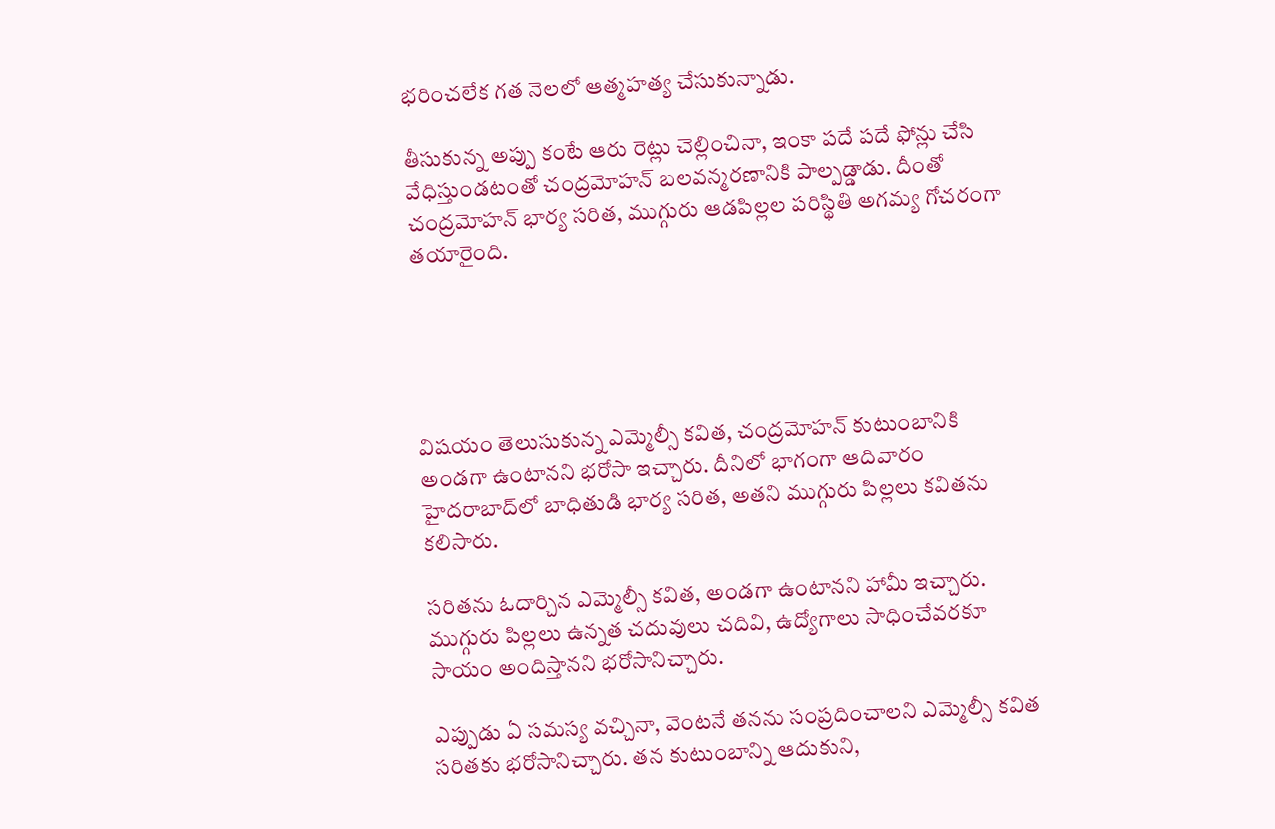భరించలేక గత నెలలో ఆత్మహత్య చేసుకున్నాడు.

తీసుకున్న అప్పు కంటే ఆరు రెట్లు చెల్లించినా, ఇంకా పదే పదే ఫోన్లు చేసి వేధిస్తుండటంతో చంద్రమోహన్ బలవన్మరణానికి పాల్పడ్డాడు. దీంతో చంద్రమోహన్ భార్య సరిత, ముగ్గురు ఆడపిల్లల పరిస్థితి అగమ్య గోచరంగా తయారైంది.





విషయం తెలుసుకున్న ఎమ్మెల్సీ కవిత, చంద్రమోహన్ కుటుంబానికి అండగా ఉంటానని భరోసా ఇచ్చారు. దీనిలో భాగంగా ఆదివారం హైదరాబాద్‌లో బాధితుడి భార్య సరిత, అతని ముగ్గురు పిల్లలు కవితను కలిసారు.

సరితను ఓదార్చిన ఎమ్మెల్సీ కవిత, అండగా ఉంటానని హామీ ఇచ్చారు. ముగ్గురు పిల్లలు ఉన్నత చదువులు చదివి, ఉద్యోగాలు సాధించేవరకూ  సాయం అందిస్తానని భరోసానిచ్చారు.

ఎప్పుడు ఏ సమస్య వచ్చినా, వెంటనే తనను సంప్రదించాలని ఎమ్మెల్సీ కవిత సరితకు భరోసానిచ్చారు. తన కుటుంబాన్ని ఆదుకుని,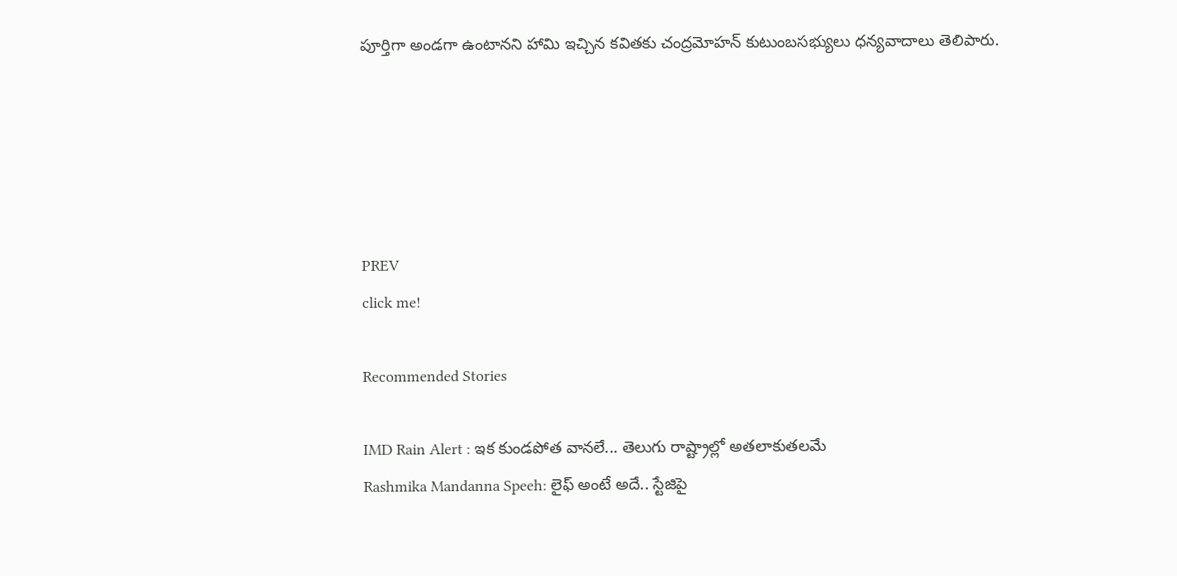పూర్తిగా అండగా ఉంటానని హామి ఇచ్చిన కవితకు చంద్రమోహన్ కుటుంబసభ్యులు ధన్యవాదాలు తెలిపారు.





PREV
click me!

Recommended Stories

IMD Rain Alert : ఇక కుండపోత వానలే... తెలుగు రాష్ట్రాల్లో అతలాకుతలమే
Rashmika Mandanna Speeh: లైఫ్ అంటే అదే.. స్టేజిపై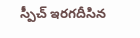స్పీచ్ ఇరగదీసిన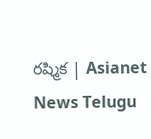రష్మిక | Asianet News Telugu